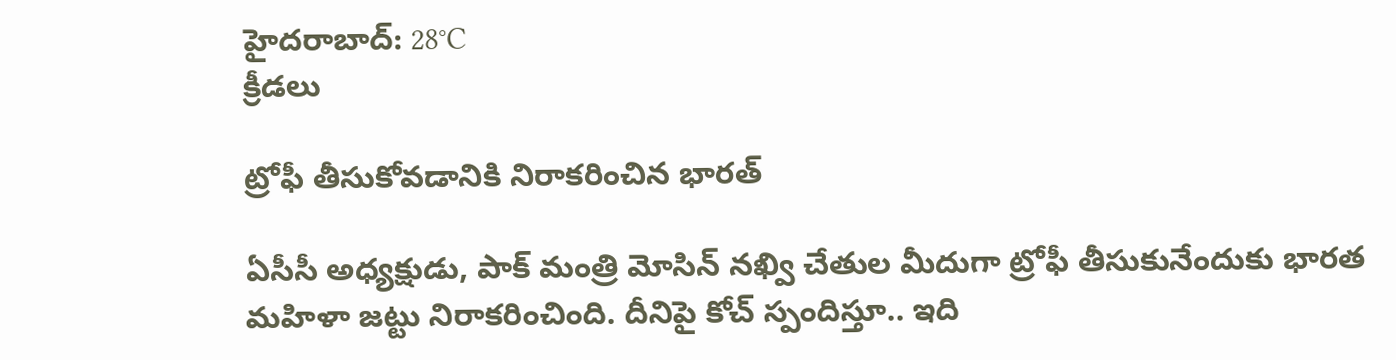హైదరాబాద్: 28°C
క్రీడలు

ట్రోఫీ తీసుకోవడానికి నిరాకరించిన భారత్

ఏసీసీ అధ్యక్షుడు, పాక్ మంత్రి మోసిన్ నఖ్వి చేతుల మీదుగా ట్రోఫీ తీసుకునేందుకు భారత మహిళా జట్టు నిరాకరించింది. దీనిపై కోచ్ స్పందిస్తూ.. ఇది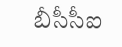బీసీసీఐ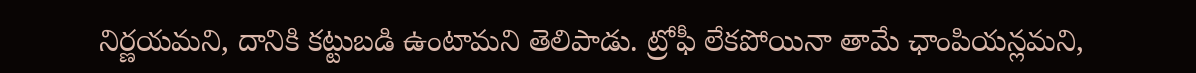నిర్ణయమని, దానికి కట్టుబడి ఉంటామని తెలిపాడు. ట్రోఫీ లేకపోయినా తామే ఛాంపియన్లమని,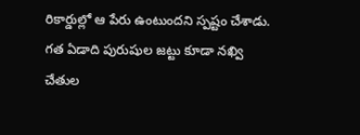రికార్డుల్లో ఆ పేరు ఉంటుందని స్పష్టం చేశాడు. గత ఏడాది పురుషుల జట్టు కూడా నఖ్వి చేతుల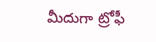మీదుగా ట్రోఫీ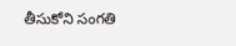తీసుకోని సంగతి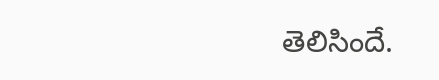తెలిసిందే.